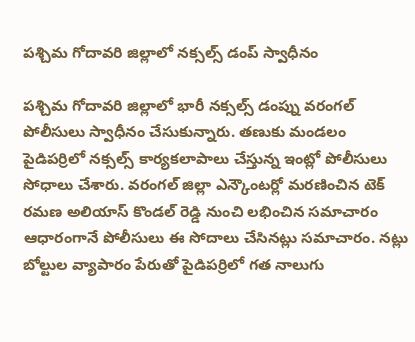పశ్చిమ గోదావరి జిల్లాలో నక్సల్స్ డంప్ స్వాధీనం

పశ్చిమ గోదావరి జిల్లాలో భారీ నక్సల్స్ డంప్ను వరంగల్ పోలీసులు స్వాధీనం చేసుకున్నారు. తణుకు మండలం పైడిపర్రిలో నక్సల్స్ కార్యకలాపాలు చేస్తున్న ఇంట్లో పోలీసులు సోధాలు చేశారు. వరంగల్ జిల్లా ఎన్కౌంటర్లో మరణించిన టెక్ రమణ అలియాస్ కొండల్ రెడ్డి నుంచి లభించిన సమాచారం ఆధారంగానే పోలీసులు ఈ సోదాలు చేసినట్లు సమాచారం. నట్లు బోల్టుల వ్యాపారం పేరుతో పైడిపర్రిలో గత నాలుగు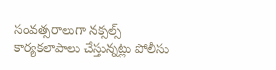సంవత్సరాలుగా నక్సల్స్ కార్యకలాపాలు చేస్తున్నట్లు పోలీసు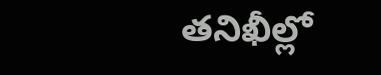తనిఖీల్లో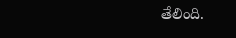తేలింది.